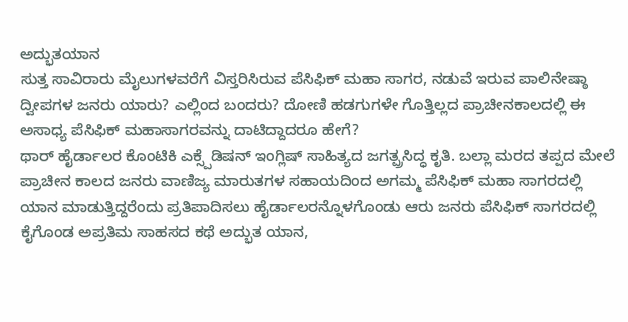ಅದ್ಭುತಯಾನ
ಸುತ್ತ ಸಾವಿರಾರು ಮೈಲುಗಳವರೆಗೆ ವಿಸ್ತರಿಸಿರುವ ಪೆಸಿಫಿಕ್ ಮಹಾ ಸಾಗರ, ನಡುವೆ ಇರುವ ಪಾಲಿನೇಷ್ಠಾ ದ್ವೀಪಗಳ ಜನರು ಯಾರು? ಎಲ್ಲಿಂದ ಬಂದರು? ದೋಣಿ ಹಡಗುಗಳೇ ಗೊತ್ತಿಲ್ಲದ ಪ್ರಾಚೀನಕಾಲದಲ್ಲಿ ಈ ಅಸಾಧ್ಯ ಪೆಸಿಫಿಕ್ ಮಹಾಸಾಗರವನ್ನು ದಾಟಿದ್ದಾದರೂ ಹೇಗೆ?
ಥಾರ್ ಹೈರ್ಡಾಲರ ಕೊಂಟಿಕಿ ಎಕ್ಸ್ಪೆಡಿಷನ್ ಇಂಗ್ಲಿಷ್ ಸಾಹಿತ್ಯದ ಜಗತ್ಪ್ರಸಿದ್ಧ ಕೃತಿ. ಬಲ್ಲಾ ಮರದ ತಪ್ಪದ ಮೇಲೆ ಪ್ರಾಚೀನ ಕಾಲದ ಜನರು ವಾಣಿಜ್ಯ ಮಾರುತಗಳ ಸಹಾಯದಿಂದ ಅಗಮ್ಮ ಪೆಸಿಫಿಕ್ ಮಹಾ ಸಾಗರದಲ್ಲಿ ಯಾನ ಮಾಡುತ್ತಿದ್ದರೆಂದು ಪ್ರತಿಪಾದಿಸಲು ಹೈರ್ಡಾಲರನ್ನೊಳಗೊಂಡು ಆರು ಜನರು ಪೆಸಿಫಿಕ್ ಸಾಗರದಲ್ಲಿ ಕೈಗೊಂಡ ಅಪ್ರತಿಮ ಸಾಹಸದ ಕಥೆ ಅದ್ಭುತ ಯಾನ,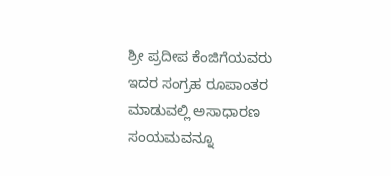ಶ್ರೀ ಪ್ರದೀಪ ಕೆಂಜಿಗೆಯವರು ಇದರ ಸಂಗ್ರಹ ರೂಪಾಂತರ ಮಾಡುವಲ್ಲಿ ಅಸಾಧಾರಣ ಸಂಯಮವನ್ನೂ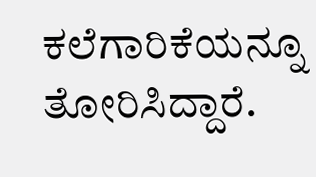ಕಲೆಗಾರಿಕೆಯನ್ನೂ ತೋರಿಸಿದ್ದಾರೆ.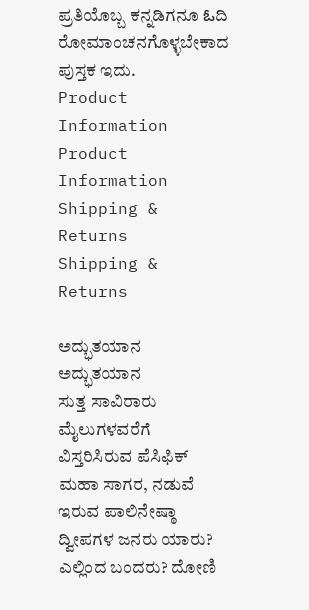ಪ್ರತಿಯೊಬ್ಬ ಕನ್ನಡಿಗನೂ ఓದಿ ರೋಮಾಂಚನಗೊಳ್ಳಬೇಕಾದ ಪುಸ್ತಕ ಇದು.
Product Information
Product Information
Shipping & Returns
Shipping & Returns

ಅದ್ಭುತಯಾನ
ಅದ್ಭುತಯಾನ
ಸುತ್ತ ಸಾವಿರಾರು ಮೈಲುಗಳವರೆಗೆ ವಿಸ್ತರಿಸಿರುವ ಪೆಸಿಫಿಕ್ ಮಹಾ ಸಾಗರ, ನಡುವೆ ಇರುವ ಪಾಲಿನೇಷ್ಠಾ ದ್ವೀಪಗಳ ಜನರು ಯಾರು? ಎಲ್ಲಿಂದ ಬಂದರು? ದೋಣಿ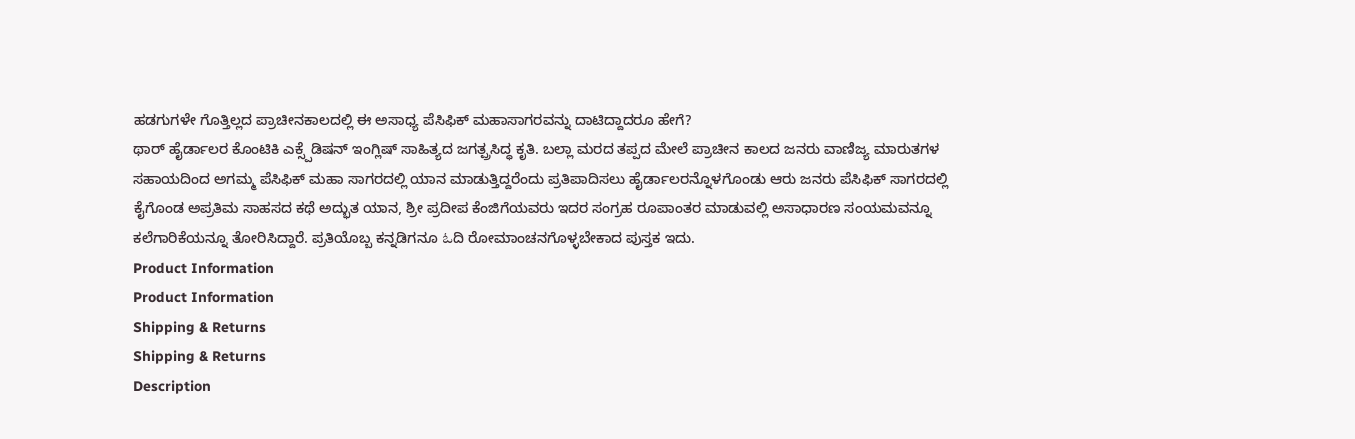ಹಡಗುಗಳೇ ಗೊತ್ತಿಲ್ಲದ ಪ್ರಾಚೀನಕಾಲದಲ್ಲಿ ಈ ಅಸಾಧ್ಯ ಪೆಸಿಫಿಕ್ ಮಹಾಸಾಗರವನ್ನು ದಾಟಿದ್ದಾದರೂ ಹೇಗೆ?
ಥಾರ್ ಹೈರ್ಡಾಲರ ಕೊಂಟಿಕಿ ಎಕ್ಸ್ಪೆಡಿಷನ್ ಇಂಗ್ಲಿಷ್ ಸಾಹಿತ್ಯದ ಜಗತ್ಪ್ರಸಿದ್ಧ ಕೃತಿ. ಬಲ್ಲಾ ಮರದ ತಪ್ಪದ ಮೇಲೆ ಪ್ರಾಚೀನ ಕಾಲದ ಜನರು ವಾಣಿಜ್ಯ ಮಾರುತಗಳ ಸಹಾಯದಿಂದ ಅಗಮ್ಮ ಪೆಸಿಫಿಕ್ ಮಹಾ ಸಾಗರದಲ್ಲಿ ಯಾನ ಮಾಡುತ್ತಿದ್ದರೆಂದು ಪ್ರತಿಪಾದಿಸಲು ಹೈರ್ಡಾಲರನ್ನೊಳಗೊಂಡು ಆರು ಜನರು ಪೆಸಿಫಿಕ್ ಸಾಗರದಲ್ಲಿ ಕೈಗೊಂಡ ಅಪ್ರತಿಮ ಸಾಹಸದ ಕಥೆ ಅದ್ಭುತ ಯಾನ, ಶ್ರೀ ಪ್ರದೀಪ ಕೆಂಜಿಗೆಯವರು ಇದರ ಸಂಗ್ರಹ ರೂಪಾಂತರ ಮಾಡುವಲ್ಲಿ ಅಸಾಧಾರಣ ಸಂಯಮವನ್ನೂ ಕಲೆಗಾರಿಕೆಯನ್ನೂ ತೋರಿಸಿದ್ದಾರೆ. ಪ್ರತಿಯೊಬ್ಬ ಕನ್ನಡಿಗನೂ ఓದಿ ರೋಮಾಂಚನಗೊಳ್ಳಬೇಕಾದ ಪುಸ್ತಕ ಇದು.
Product Information
Product Information
Shipping & Returns
Shipping & Returns
Description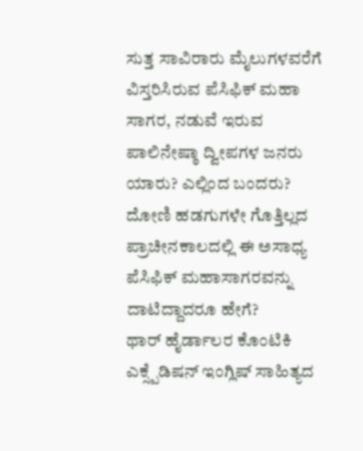ಸುತ್ತ ಸಾವಿರಾರು ಮೈಲುಗಳವರೆಗೆ ವಿಸ್ತರಿಸಿರುವ ಪೆಸಿಫಿಕ್ ಮಹಾ ಸಾಗರ, ನಡುವೆ ಇರುವ ಪಾಲಿನೇಷ್ಠಾ ದ್ವೀಪಗಳ ಜನರು ಯಾರು? ಎಲ್ಲಿಂದ ಬಂದರು? ದೋಣಿ ಹಡಗುಗಳೇ ಗೊತ್ತಿಲ್ಲದ ಪ್ರಾಚೀನಕಾಲದಲ್ಲಿ ಈ ಅಸಾಧ್ಯ ಪೆಸಿಫಿಕ್ ಮಹಾಸಾಗರವನ್ನು ದಾಟಿದ್ದಾದರೂ ಹೇಗೆ?
ಥಾರ್ ಹೈರ್ಡಾಲರ ಕೊಂಟಿಕಿ ಎಕ್ಸ್ಪೆಡಿಷನ್ ಇಂಗ್ಲಿಷ್ ಸಾಹಿತ್ಯದ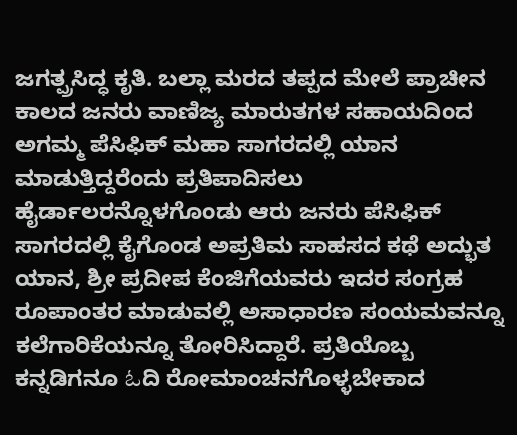ಜಗತ್ಪ್ರಸಿದ್ಧ ಕೃತಿ. ಬಲ್ಲಾ ಮರದ ತಪ್ಪದ ಮೇಲೆ ಪ್ರಾಚೀನ ಕಾಲದ ಜನರು ವಾಣಿಜ್ಯ ಮಾರುತಗಳ ಸಹಾಯದಿಂದ ಅಗಮ್ಮ ಪೆಸಿಫಿಕ್ ಮಹಾ ಸಾಗರದಲ್ಲಿ ಯಾನ ಮಾಡುತ್ತಿದ್ದರೆಂದು ಪ್ರತಿಪಾದಿಸಲು ಹೈರ್ಡಾಲರನ್ನೊಳಗೊಂಡು ಆರು ಜನರು ಪೆಸಿಫಿಕ್ ಸಾಗರದಲ್ಲಿ ಕೈಗೊಂಡ ಅಪ್ರತಿಮ ಸಾಹಸದ ಕಥೆ ಅದ್ಭುತ ಯಾನ, ಶ್ರೀ ಪ್ರದೀಪ ಕೆಂಜಿಗೆಯವರು ಇದರ ಸಂಗ್ರಹ ರೂಪಾಂತರ ಮಾಡುವಲ್ಲಿ ಅಸಾಧಾರಣ ಸಂಯಮವನ್ನೂ ಕಲೆಗಾರಿಕೆಯನ್ನೂ ತೋರಿಸಿದ್ದಾರೆ. ಪ್ರತಿಯೊಬ್ಬ ಕನ್ನಡಿಗನೂ ఓದಿ ರೋಮಾಂಚನಗೊಳ್ಳಬೇಕಾದ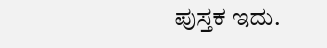ಪುಸ್ತಕ ಇದು.